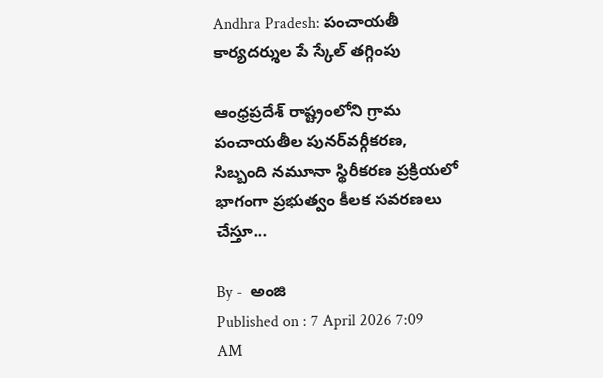Andhra Pradesh: పంచాయతీ కార్యదర్శుల పే స్కేల్‌ తగ్గింపు

ఆంధ్రప్రదేశ్ రాష్ట్రంలోని గ్రామ పంచాయతీల పునర్‌వర్గీకరణ, సిబ్బంది నమూనా స్థిరీకరణ ప్రక్రియలో భాగంగా ప్రభుత్వం కీలక సవరణలు చేస్తూ...

By -  అంజి
Published on : 7 April 2026 7:09 AM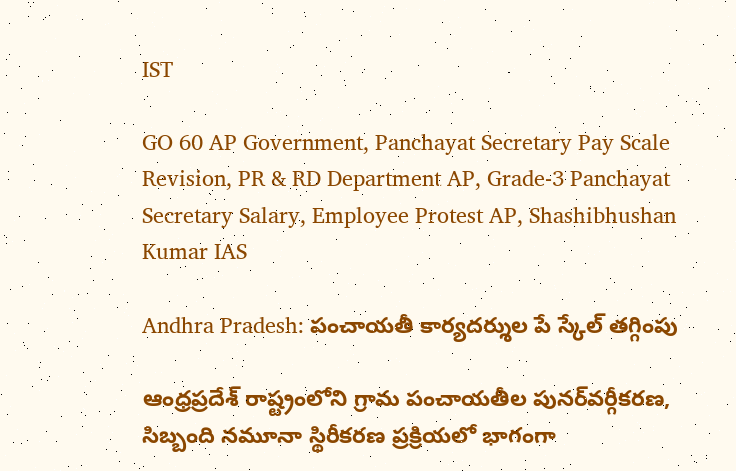IST

GO 60 AP Government, Panchayat Secretary Pay Scale Revision, PR & RD Department AP, Grade-3 Panchayat Secretary Salary, Employee Protest AP, Shashibhushan Kumar IAS

Andhra Pradesh: పంచాయతీ కార్యదర్శుల పే స్కేల్‌ తగ్గింపు

ఆంధ్రప్రదేశ్ రాష్ట్రంలోని గ్రామ పంచాయతీల పునర్‌వర్గీకరణ, సిబ్బంది నమూనా స్థిరీకరణ ప్రక్రియలో భాగంగా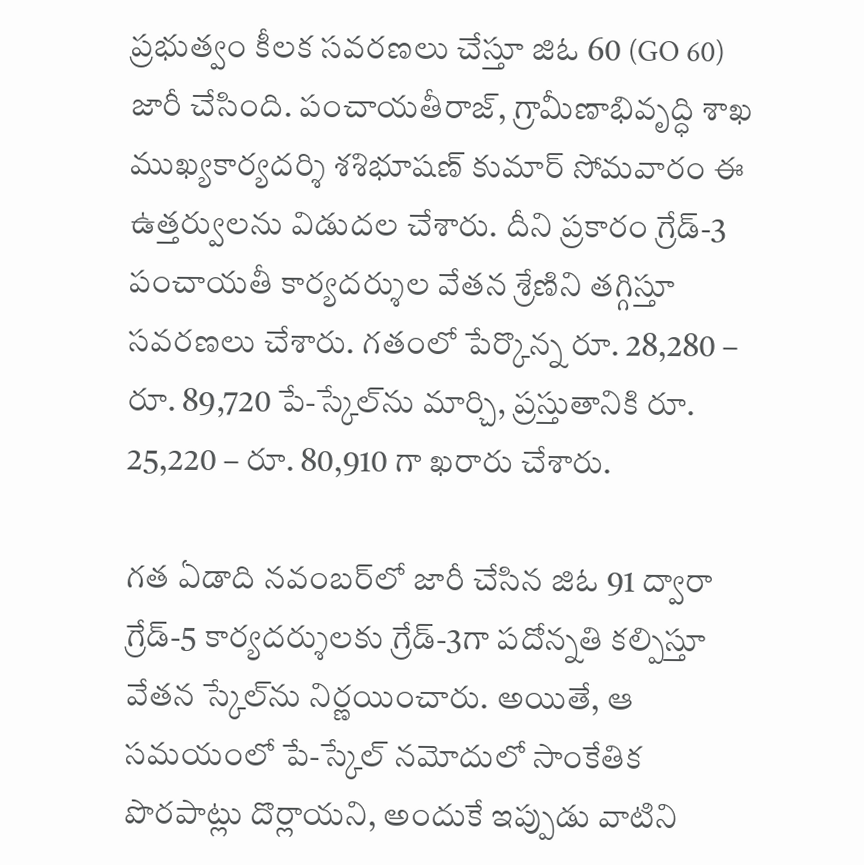ప్రభుత్వం కీలక సవరణలు చేస్తూ జిఓ 60 (GO 60) జారీ చేసింది. పంచాయతీరాజ్‌, గ్రామీణాభివృద్ధి శాఖ ముఖ్యకార్యదర్శి శశిభూషణ్‌ కుమార్‌ సోమవారం ఈ ఉత్తర్వులను విడుదల చేశారు. దీని ప్రకారం గ్రేడ్‌-3 పంచాయతీ కార్యదర్శుల వేతన శ్రేణిని తగ్గిస్తూ సవరణలు చేశారు. గతంలో పేర్కొన్న రూ. 28,280 – రూ. 89,720 పే-స్కేల్‌ను మార్చి, ప్రస్తుతానికి రూ. 25,220 – రూ. 80,910 గా ఖరారు చేశారు.

గత ఏడాది నవంబర్‌లో జారీ చేసిన జిఓ 91 ద్వారా గ్రేడ్‌-5 కార్యదర్శులకు గ్రేడ్‌-3గా పదోన్నతి కల్పిస్తూ వేతన స్కేల్‌ను నిర్ణయించారు. అయితే, ఆ సమయంలో పే-స్కేల్ నమోదులో సాంకేతిక పొరపాట్లు దొర్లాయని, అందుకే ఇప్పుడు వాటిని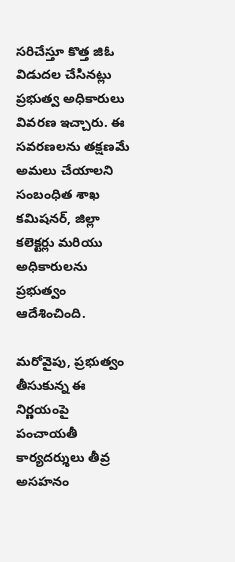సరిచేస్తూ కొత్త జిఓ విడుదల చేసినట్లు ప్రభుత్వ అధికారులు వివరణ ఇచ్చారు. ఈ సవరణలను తక్షణమే అమలు చేయాలని సంబంధిత శాఖ కమిషనర్, జిల్లా కలెక్టర్లు మరియు అధికారులను ప్రభుత్వం ఆదేశించింది.

మరోవైపు, ప్రభుత్వం తీసుకున్న ఈ నిర్ణయంపై పంచాయతీ కార్యదర్శులు తీవ్ర అసహనం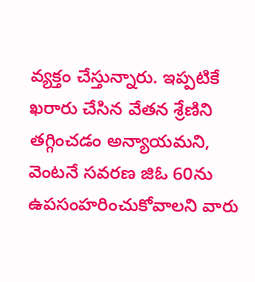వ్యక్తం చేస్తున్నారు. ఇప్పటికే ఖరారు చేసిన వేతన శ్రేణిని తగ్గించడం అన్యాయమని, వెంటనే సవరణ జిఓ 60ను ఉపసంహరించుకోవాలని వారు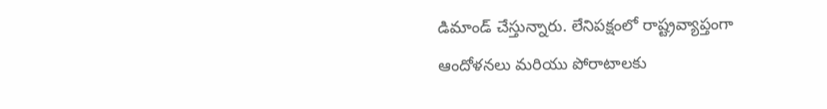డిమాండ్ చేస్తున్నారు. లేనిపక్షంలో రాష్ట్రవ్యాప్తంగా ఆందోళనలు మరియు పోరాటాలకు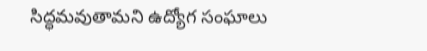సిద్ధమవుతామని ఉద్యోగ సంఘాలు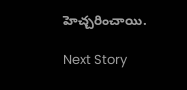హెచ్చరించాయి.

Next Story